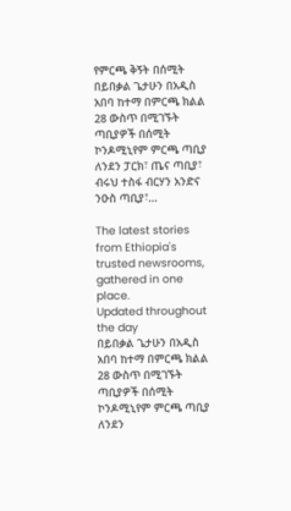የምርጫ ቅኝት በሰሚት
በይበቃል ጌታሁን በአዲስ አበባ ከተማ በምርጫ ክልል 28 ውስጥ በሚገኙት ጣቢያዎች በሰሚት ኮንዶሚኒየም ምርጫ ጣቢያ ለንደን ፓርክ፣ ጤና ጣቢያ፣ ብሩህ ተስፋ ብርሃን አንድና ንዑስ ጣቢያ፣...

The latest stories from Ethiopia's trusted newsrooms, gathered in one place.
Updated throughout the day
በይበቃል ጌታሁን በአዲስ አበባ ከተማ በምርጫ ክልል 28 ውስጥ በሚገኙት ጣቢያዎች በሰሚት ኮንዶሚኒየም ምርጫ ጣቢያ ለንደን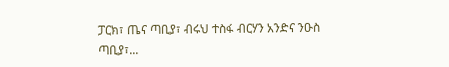ፓርክ፣ ጤና ጣቢያ፣ ብሩህ ተስፋ ብርሃን አንድና ንዑስ ጣቢያ፣...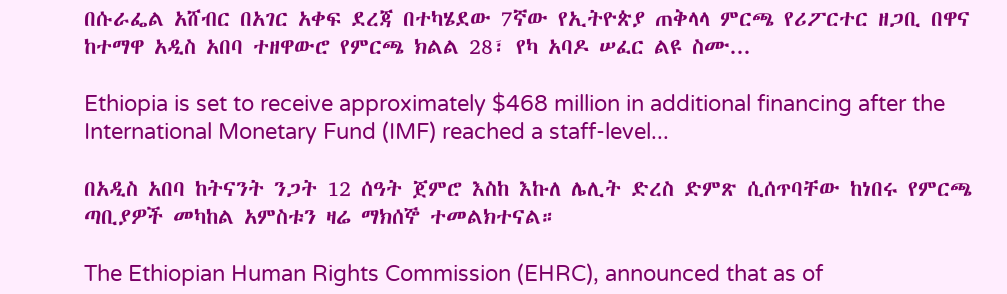በሱራፌል አሸብር በአገር አቀፍ ደረጃ በተካሄደው 7ኛው የኢትዮጵያ ጠቅላላ ምርጫ የሪፖርተር ዘጋቢ በዋና ከተማዋ አዲስ አበባ ተዘዋውሮ የምርጫ ክልል 28፣ የካ አባዶ ሠፈር ልዩ ስሙ...

Ethiopia is set to receive approximately $468 million in additional financing after the International Monetary Fund (IMF) reached a staff-level...

በአዲስ አበባ ከትናንት ንጋት 12 ሰዓት ጀምሮ እስከ እኩለ ሌሊት ድረስ ድምጽ ሲሰጥባቸው ከነበሩ የምርጫ ጣቢያዎች መካከል አምስቱን ዛሬ ማክሰኞ ተመልክተናል።

The Ethiopian Human Rights Commission (EHRC), announced that as of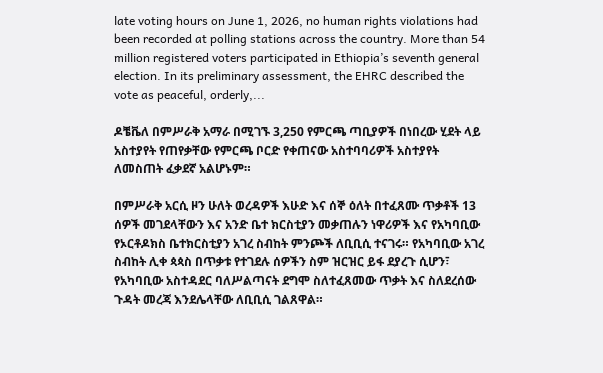late voting hours on June 1, 2026, no human rights violations had been recorded at polling stations across the country. More than 54 million registered voters participated in Ethiopia’s seventh general election. In its preliminary assessment, the EHRC described the vote as peaceful, orderly,...

ዶቼቬለ በምሥራቅ አማራ በሚገኙ 3,250 የምርጫ ጣቢያዎች በነበረው ሂደት ላይ አስተያየት የጠየቃቸው የምርጫ ቦርድ የቀጠናው አስተባባሪዎች አስተያየት ለመስጠት ፈቃደኛ አልሆኑም።

በምሥራቅ አርሲ ዞን ሁለት ወረዳዎች እሁድ እና ሰኞ ዕለት በተፈጸሙ ጥቃቶች 13 ሰዎች መገደላቸውን እና አንድ ቤተ ክርስቲያን መቃጠሉን ነዋሪዎች እና የአካባቢው የኦርቶዶክስ ቤተክርስቲያን አገረ ስብከት ምንጮች ለቢቢሲ ተናገሩ። የአካባቢው አገረ ስብከት ሊቀ ጳጳስ በጥቃቱ የተገደሉ ሰዎችን ስም ዝርዝር ይፋ ደያረጉ ሲሆን፣ የአካባቢው አስተዳደር ባለሥልጣናት ደግሞ ስለተፈጸመው ጥቃት እና ስለደረሰው ጉዳት መረጃ እንደሌላቸው ለቢቢሲ ገልጸዋል።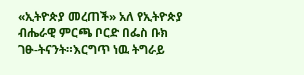«ኢትዮጵያ መረጠች» አለ የኢትዮጵያ ብሔራዊ ምርጫ ቦርድ በፌስ ቡክ ገፁ-ትናንት።እርግጥ ነዉ ትግራይ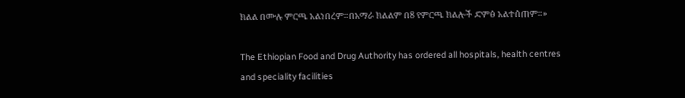ክልል በሙሉ ምርጫ አልነበረም።በአማራ ክልልም በ8 የምርጫ ክልሎች ድምፅ አልተሰጠም።»

The Ethiopian Food and Drug Authority has ordered all hospitals, health centres and speciality facilities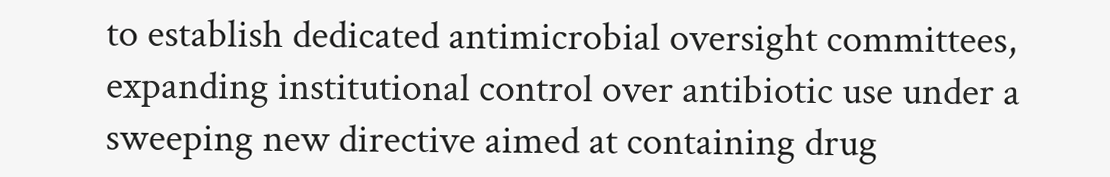to establish dedicated antimicrobial oversight committees, expanding institutional control over antibiotic use under a sweeping new directive aimed at containing drug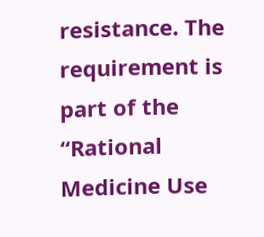resistance. The requirement is part of the “Rational Medicine Use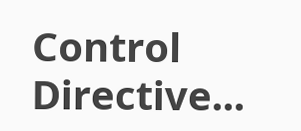Control Directive...